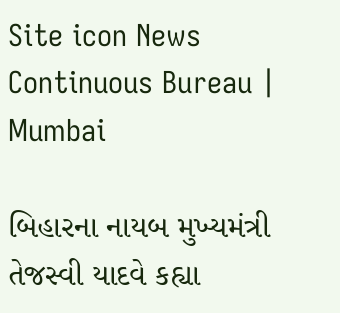Site icon News Continuous Bureau | Mumbai

બિહારના નાયબ મુખ્યમંત્રી તેજસ્વી યાદવે કહ્યા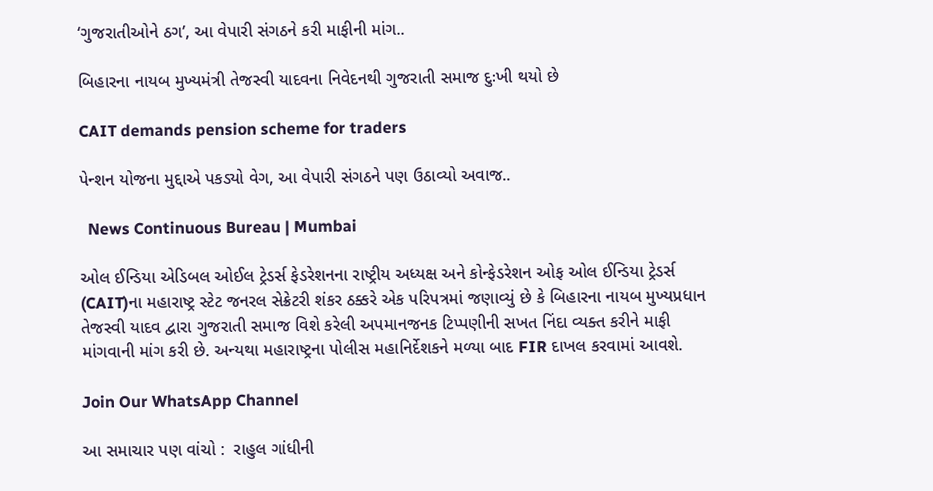‘ગુજરાતીઓને ઠગ’, આ વેપારી સંગઠને કરી માફીની માંગ..

બિહારના નાયબ મુખ્યમંત્રી તેજસ્વી યાદવના નિવેદનથી ગુજરાતી સમાજ દુઃખી થયો છે

CAIT demands pension scheme for traders

પેન્શન યોજના મુદ્દાએ પકડ્યો વેગ, આ વેપારી સંગઠને પણ ઉઠાવ્યો અવાજ..

  News Continuous Bureau | Mumbai

ઓલ ઈન્ડિયા એડિબલ ઓઈલ ટ્રેડર્સ ફેડરેશનના રાષ્ટ્રીય અધ્યક્ષ અને કોન્ફેડરેશન ઓફ ઓલ ઈન્ડિયા ટ્રેડર્સ (CAIT)ના મહારાષ્ટ્ર સ્ટેટ જનરલ સેક્રેટરી શંકર ઠક્કરે એક પરિપત્રમાં જણાવ્યું છે કે બિહારના નાયબ મુખ્યપ્રધાન તેજસ્વી યાદવ દ્વારા ગુજરાતી સમાજ વિશે કરેલી અપમાનજનક ટિપ્પણીની સખત નિંદા વ્યક્ત કરીને માફી માંગવાની માંગ કરી છે. અન્યથા મહારાષ્ટ્રના પોલીસ મહાનિર્દેશકને મળ્યા બાદ FIR દાખલ કરવામાં આવશે.

Join Our WhatsApp Channel

આ સમાચાર પણ વાંચો :  રાહુલ ગાંધીની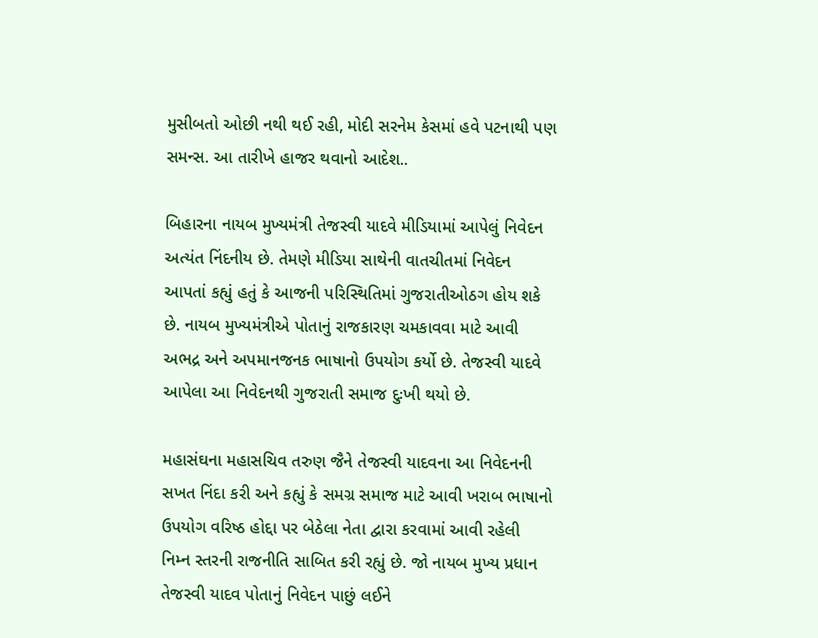મુસીબતો ઓછી નથી થઈ રહી, મોદી સરનેમ કેસમાં હવે પટનાથી પણ સમન્સ. આ તારીખે હાજર થવાનો આદેશ..

બિહારના નાયબ મુખ્યમંત્રી તેજસ્વી યાદવે મીડિયામાં આપેલું નિવેદન અત્યંત નિંદનીય છે. તેમણે મીડિયા સાથેની વાતચીતમાં નિવેદન આપતાં કહ્યું હતું કે આજની પરિસ્થિતિમાં ગુજરાતીઓઠગ હોય શકે છે. નાયબ મુખ્યમંત્રીએ પોતાનું રાજકારણ ચમકાવવા માટે આવી અભદ્ર અને અપમાનજનક ભાષાનો ઉપયોગ કર્યો છે. તેજસ્વી યાદવે આપેલા આ નિવેદનથી ગુજરાતી સમાજ દુઃખી થયો છે.

મહાસંઘના મહાસચિવ તરુણ જૈને તેજસ્વી યાદવના આ નિવેદનની સખત નિંદા કરી અને કહ્યું કે સમગ્ર સમાજ માટે આવી ખરાબ ભાષાનો ઉપયોગ વરિષ્ઠ હોદ્દા પર બેઠેલા નેતા દ્વારા કરવામાં આવી રહેલી નિમ્ન સ્તરની રાજનીતિ સાબિત કરી રહ્યું છે. જો નાયબ મુખ્ય પ્રધાન તેજસ્વી યાદવ પોતાનું નિવેદન પાછું લઈને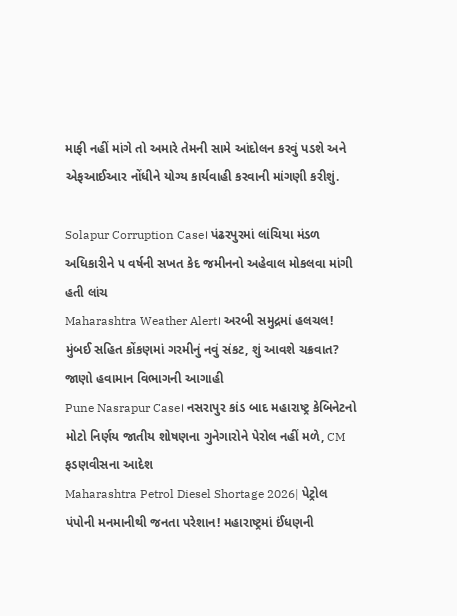માફી નહીં માંગે તો અમારે તેમની સામે આંદોલન કરવું પડશે અને એફઆઈઆર નોંધીને યોગ્ય કાર્યવાહી કરવાની માંગણી કરીશું.

Solapur Corruption Case। પંઢરપુરમાં લાંચિયા મંડળ અધિકારીને ૫ વર્ષની સખત કેદ જમીનનો અહેવાલ મોકલવા માંગી હતી લાંચ
Maharashtra Weather Alert। અરબી સમુદ્રમાં હલચલ! મુંબઈ સહિત કોંકણમાં ગરમીનું નવું સંકટ, શું આવશે ચક્રવાત? જાણો હવામાન વિભાગની આગાહી
Pune Nasrapur Case। નસરાપુર કાંડ બાદ મહારાષ્ટ્ર કેબિનેટનો મોટો નિર્ણય જાતીય શોષણના ગુનેગારોને પેરોલ નહીં મળે, CM ફડણવીસના આદેશ
Maharashtra Petrol Diesel Shortage 2026| પેટ્રોલ પંપોની મનમાનીથી જનતા પરેશાન! મહારાષ્ટ્રમાં ઈંધણની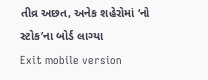તીવ્ર અછત, અનેક શહેરોમાં ‘નો સ્ટોક’ના બોર્ડ લાગ્યા
Exit mobile version